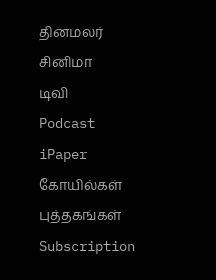தினமலர்
சினிமா
டிவி
Podcast
iPaper
கோயில்கள்
புத்தகங்கள்
Subscription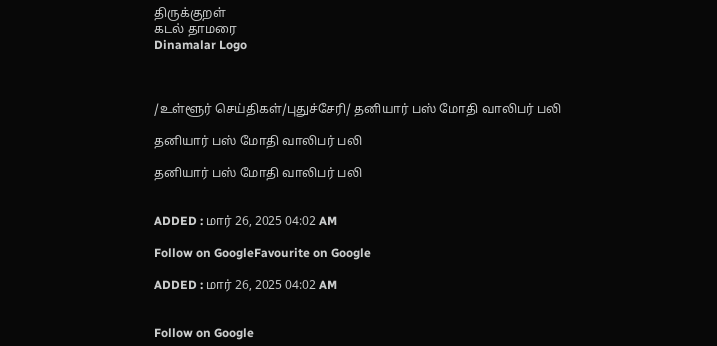திருக்குறள்
கடல் தாமரை
Dinamalar Logo



/உள்ளூர் செய்திகள்/புதுச்சேரி/ தனியார் பஸ் மோதி வாலிபர் பலி

தனியார் பஸ் மோதி வாலிபர் பலி

தனியார் பஸ் மோதி வாலிபர் பலி


ADDED : மார் 26, 2025 04:02 AM

Follow on GoogleFavourite on Google

ADDED : மார் 26, 2025 04:02 AM


Follow on Google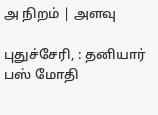அ நிறம் | அளவு

புதுச்சேரி, : தனியார் பஸ் மோதி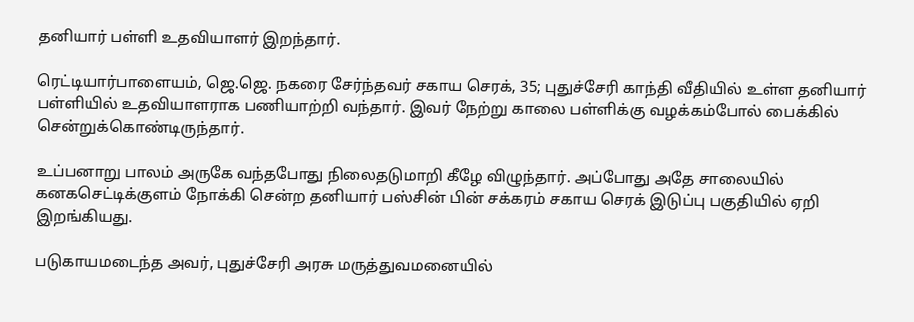தனியார் பள்ளி உதவியாளர் இறந்தார்.

ரெட்டியார்பாளையம், ஜெ.ஜெ. நகரை சேர்ந்தவர் சகாய செரக், 35; புதுச்சேரி காந்தி வீதியில் உள்ள தனியார் பள்ளியில் உதவியாளராக பணியாற்றி வந்தார். இவர் நேற்று காலை பள்ளிக்கு வழக்கம்போல் பைக்கில் சென்றுக்கொண்டிருந்தார்.

உப்பனாறு பாலம் அருகே வந்தபோது நிலைதடுமாறி கீழே விழுந்தார். அப்போது அதே சாலையில் கனகசெட்டிக்குளம் நோக்கி சென்ற தனியார் பஸ்சின் பின் சக்கரம் சகாய செரக் இடுப்பு பகுதியில் ஏறி இறங்கியது.

படுகாயமடைந்த அவர், புதுச்சேரி அரசு மருத்துவமனையில்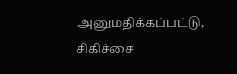அனுமதிக்கப்பட்டு, சிகிச்சை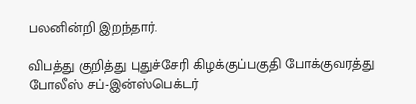பலனின்றி இறந்தார்.

விபத்து குறித்து புதுச்சேரி கிழக்குப்பகுதி போக்குவரத்து போலீஸ் சப்-இன்ஸ்பெக்டர்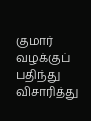குமார் வழக்குப் பதிந்து விசாரித்து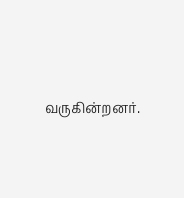வருகின்றனர்.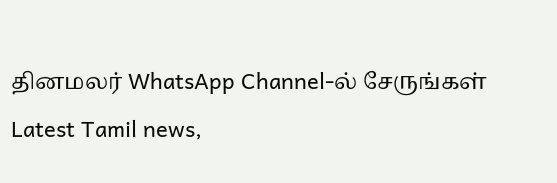தினமலர் WhatsApp Channel-ல் சேருங்கள்
Latest Tamil news,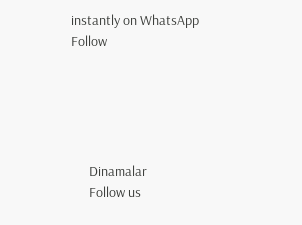instantly on WhatsApp
Follow





      Dinamalar
      Follow us